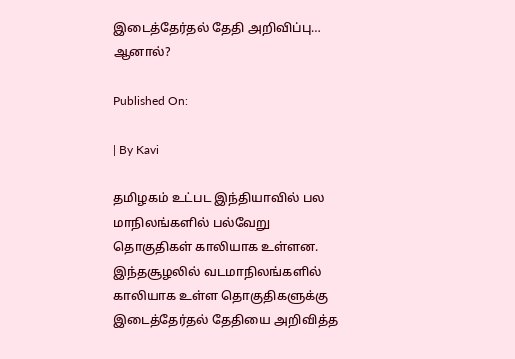இடைத்தேர்தல் தேதி அறிவிப்பு… ஆனால்?

Published On:

| By Kavi

தமிழகம் உட்பட இந்தியாவில் பல மாநிலங்களில் பல்வேறு தொகுதிகள் காலியாக உள்ளன. இந்தசூழலில் வடமாநிலங்களில் காலியாக உள்ள தொகுதிகளுக்கு இடைத்தேர்தல் தேதியை அறிவித்த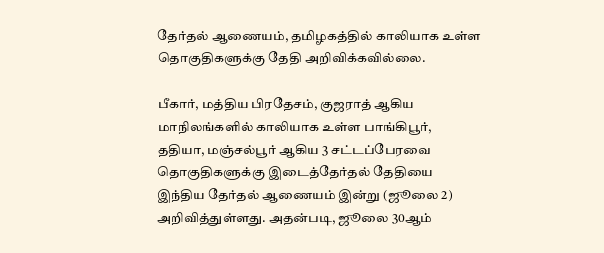தேர்தல் ஆணையம், தமிழகத்தில் காலியாக உள்ள தொகுதிகளுக்கு தேதி அறிவிக்கவில்லை.

பீகார், மத்திய பிரதேசம், குஜராத் ஆகிய மாநிலங்களில் காலியாக உள்ள பாங்கிபூர், ததியா, மஞ்சல்பூர் ஆகிய 3 சட்டப்பேரவை தொகுதிகளுக்கு இடைத்தேர்தல் தேதியை இந்திய தேர்தல் ஆணையம் இன்று (ஜூலை 2) அறிவித்துள்ளது. அதன்படி, ஜூலை 30ஆம்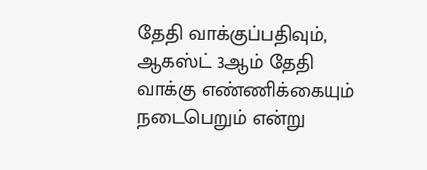தேதி வாக்குப்பதிவும், ஆகஸ்ட் 3ஆம் தேதி வாக்கு எண்ணிக்கையும் நடைபெறும் என்று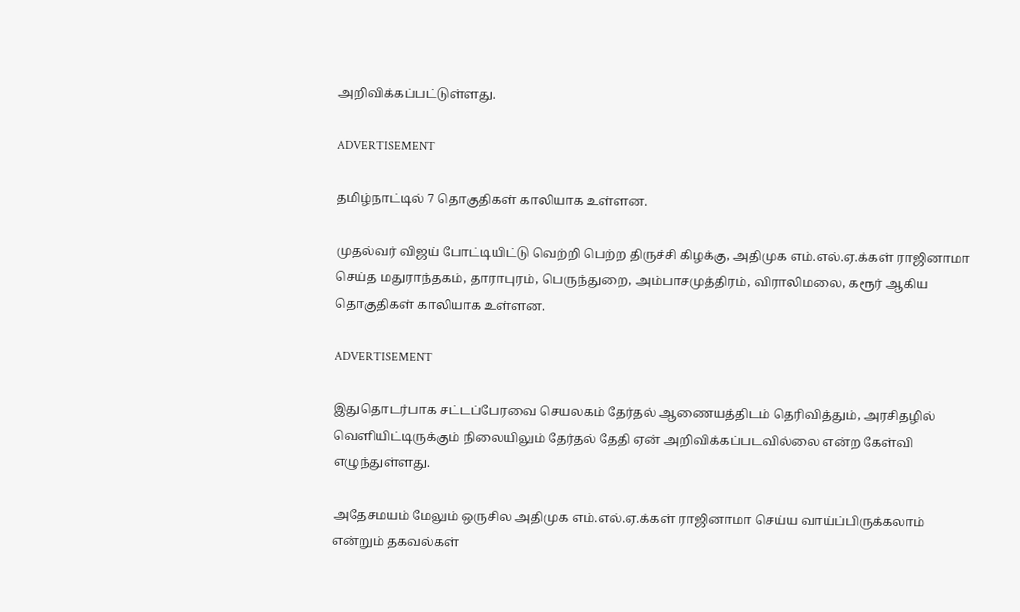அறிவிக்கப்பட்டுள்ளது.

ADVERTISEMENT

தமிழ்நாட்டில் 7 தொகுதிகள் காலியாக உள்ளன.

முதல்வர் விஜய் போட்டியிட்டு வெற்றி பெற்ற திருச்சி கிழக்கு, அதிமுக எம்.எல்.ஏ.க்கள் ராஜினாமா செய்த மதுராந்தகம், தாராபுரம், பெருந்துறை, அம்பாசமுத்திரம், விராலிமலை, கரூர் ஆகிய தொகுதிகள் காலியாக உள்ளன.

ADVERTISEMENT

இதுதொடர்பாக சட்டப்பேரவை செயலகம் தேர்தல் ஆணையத்திடம் தெரிவித்தும், அரசிதழில் வெளியிட்டிருக்கும் நிலையிலும் தேர்தல் தேதி ஏன் அறிவிக்கப்படவில்லை என்ற கேள்வி எழுந்துள்ளது.

அதேசமயம் மேலும் ஒருசில அதிமுக எம்.எல்.ஏ.க்கள் ராஜினாமா செய்ய வாய்ப்பிருக்கலாம் என்றும் தகவல்கள்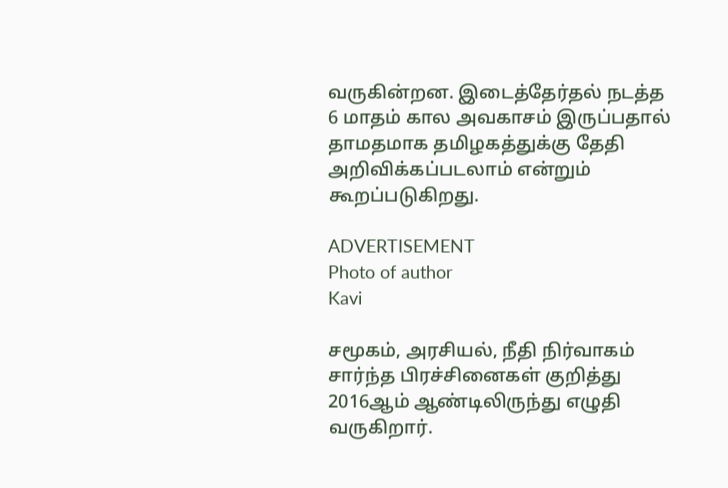வருகின்றன. இடைத்தேர்தல் நடத்த 6 மாதம் கால அவகாசம் இருப்பதால் தாமதமாக தமிழகத்துக்கு தேதி அறிவிக்கப்படலாம் என்றும் கூறப்படுகிறது.

ADVERTISEMENT
Photo of author
Kavi

சமூகம், அரசியல், நீதி நிர்வாகம் சார்ந்த பிரச்சினைகள் குறித்து 2016ஆம் ஆண்டிலிருந்து எழுதி வருகிறார்.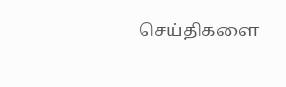செய்திகளை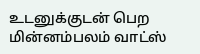உடனுக்குடன் பெற மின்னம்பலம் வாட்ஸ்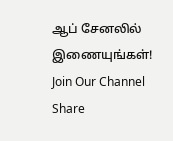ஆப் சேனலில் இணையுங்கள்!
Join Our Channel
Share